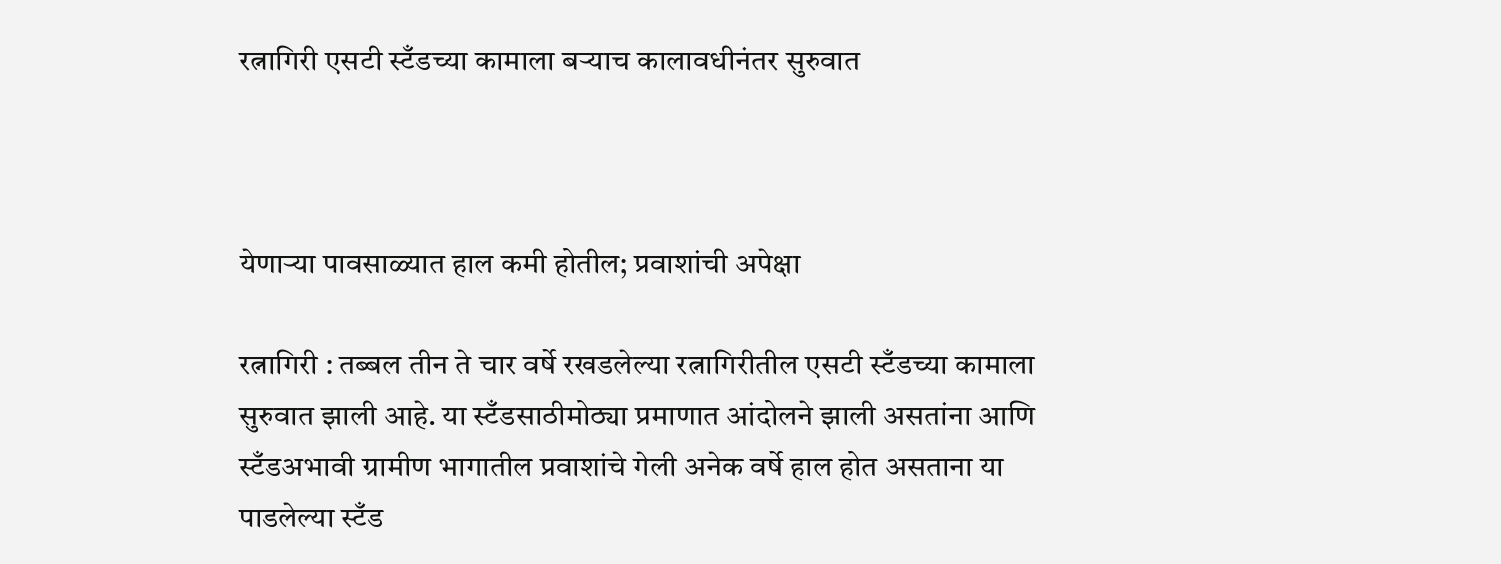रत्नागिरी एसटी स्टँडच्या कामाला बऱ्याच कालावधीनंतर सुरुवात



येणाऱ्या पावसाळ्यात हाल कमी होतील; प्रवाशांची अपेक्षा

रत्नागिरी : तब्बल तीन ते चार वर्षे रखडलेल्या रत्नागिरीतील एसटी स्टँडच्या कामाला सुरुवात झाली आहे. या स्टँडसाठीमोठ्या प्रमाणात आंदोलने झाली असतांना आणि स्टँडअभावी ग्रामीण भागातील प्रवाशांचे गेली अनेक वर्षे हाल होत असताना या पाडलेल्या स्टँड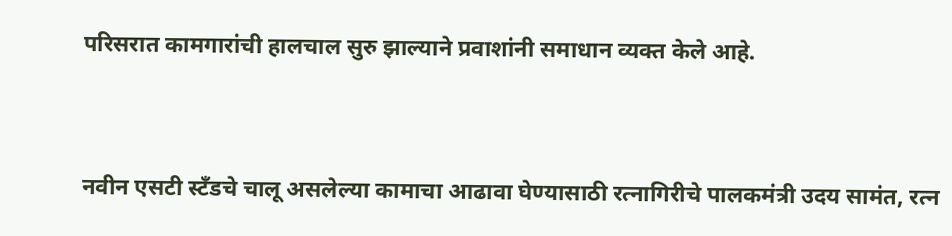परिसरात कामगारांची हालचाल सुरु झाल्याने प्रवाशांनी समाधान व्यक्त केले आहे.



नवीन एसटी स्टँडचे चालू असलेल्या कामाचा आढावा घेण्यासाठी रत्नागिरीचे पालकमंत्री उदय सामंत, रत्न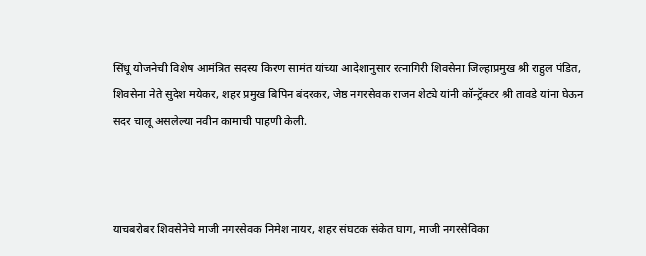सिंधू योजनेची विशेष आमंत्रित सदस्य किरण सामंत यांच्या आदेशानुसार रत्नागिरी शिवसेना जिल्हाप्रमुख श्री राहुल पंडित, शिवसेना नेते सुदेश मयेकर, शहर प्रमुख बिपिन बंदरकर, जेष्ठ नगरसेवक राजन शेट्ये यांनी कॉन्ट्रॅक्टर श्री तावडे यांना घेऊन सदर चालू असलेल्या नवीन कामाची पाहणी केली.



याचबरोबर शिवसेनेचे माजी नगरसेवक निमेश नायर, शहर संघटक संकेत घाग, माजी नगरसेविका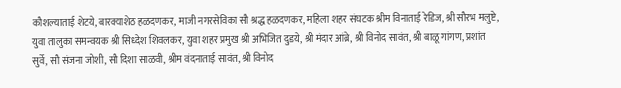कौशल्याताई शेटये, बारक्याशेठ हळदणकर, माजी नगरसेविका सौ श्रद्ध हळदणकर, महिला शहर संघटक श्रीम विनाताई रेडिज, श्री सौरभ मलुष्टे, युवा तालुका समन्वयक श्री सिध्देश शिवलकर, युवा शहर प्रमुख श्री अभिजित दुडये, श्री मंदार आंब्रे, श्री विनोद सावंत, श्री बाळू गांगण, प्रशांत सुर्वे, सौ संजना जोशी, सौ दिशा साळवी, श्रीम वंदनाताई सावंत, श्री विनोद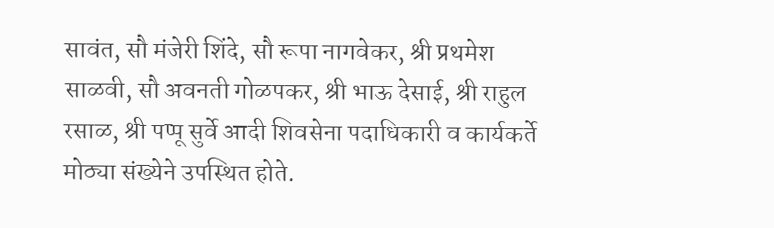सावंत, सौ मंजेरी शिंदे, सौ रूपा नागवेकर, श्री प्रथमेश साळवी, सौ अवनती गोळपकर, श्री भाऊ देसाई, श्री राहुल रसाळ, श्री पप्पू सुर्वे आदी शिवसेना पदाधिकारी व कार्यकर्ते मोठ्या संख्येने उपस्थित होते.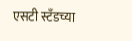एसटी स्टँडच्या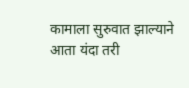कामाला सुरुवात झाल्याने आता यंदा तरी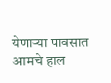येणाऱ्या पावसात आमचे हाल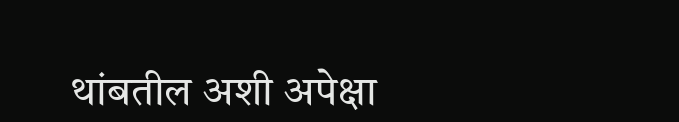थांबतील अशी अपेक्षा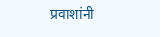प्रवाशांनी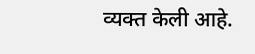व्यक्त केली आहे.